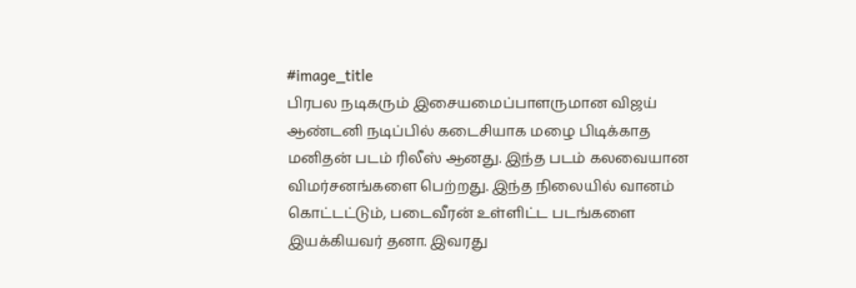#image_title
பிரபல நடிகரும் இசையமைப்பாளருமான விஜய் ஆண்டனி நடிப்பில் கடைசியாக மழை பிடிக்காத மனிதன் படம் ரிலீஸ் ஆனது. இந்த படம் கலவையான விமர்சனங்களை பெற்றது. இந்த நிலையில் வானம் கொட்டட்டும், படைவீரன் உள்ளிட்ட படங்களை இயக்கியவர் தனா. இவரது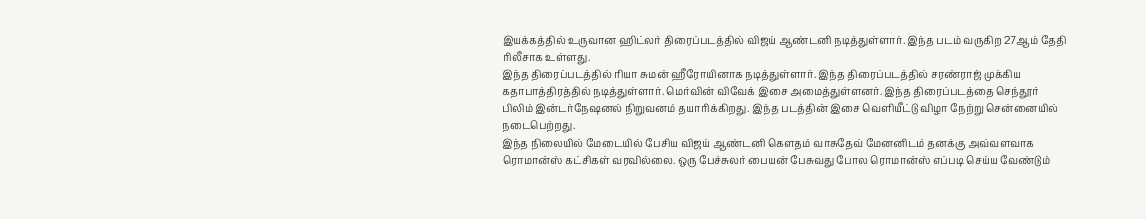இயக்கத்தில் உருவான ஹிட்லர் திரைப்படத்தில் விஜய் ஆண்டனி நடித்துள்ளார். இந்த படம் வருகிற 27ஆம் தேதி ரிலீசாக உள்ளது.
இந்த திரைப்படத்தில் ரியா சுமன் ஹீரோயினாக நடித்துள்ளார். இந்த திரைப்படத்தில் சரண்ராஜ் முக்கிய கதாபாத்திரத்தில் நடித்துள்ளார். மெர்வின் விவேக் இசை அமைத்துள்ளனர். இந்த திரைப்படத்தை செந்தூர் பிலிம் இன்டர்நேஷனல் நிறுவனம் தயாரிக்கிறது. இந்த படத்தின் இசை வெளியீட்டு விழா நேற்று சென்னையில் நடைபெற்றது.
இந்த நிலையில் மேடையில் பேசிய விஜய் ஆண்டனி கௌதம் வாசுதேவ் மேனனிடம் தனக்கு அவ்வளவாக ரொமான்ஸ் கட்சிகள் வரவில்லை. ஒரு பேச்சுலர் பையன் பேசுவது போல ரொமான்ஸ் எப்படி செய்ய வேண்டும்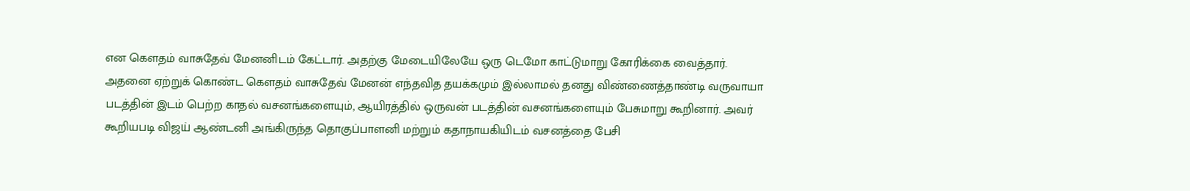என கௌதம் வாசுதேவ் மேனனிடம் கேட்டார். அதற்கு மேடையிலேயே ஒரு டெமோ காட்டுமாறு கோரிக்கை வைத்தார்.
அதனை ஏற்றுக் கொண்ட கௌதம் வாசுதேவ் மேனன் எந்தவித தயக்கமும் இல்லாமல் தனது விண்ணைத்தாண்டி வருவாயா படத்தின் இடம் பெற்ற காதல் வசனங்களையும், ஆயிரத்தில் ஒருவன் படத்தின் வசனங்களையும் பேசுமாறு கூறினார். அவர் கூறியபடி விஜய் ஆண்டனி அங்கிருந்த தொகுப்பாளனி மற்றும் கதாநாயகியிடம் வசனத்தை பேசி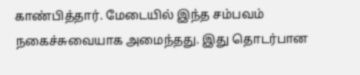காண்பித்தார். மேடையில் இந்த சம்பவம் நகைச்சுவையாக அமைந்தது. இது தொடர்பான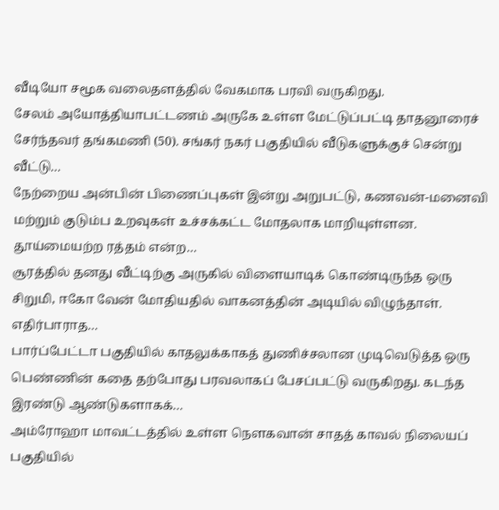வீடியோ சமூக வலைதளத்தில் வேகமாக பரவி வருகிறது.
சேலம் அயோத்தியாபட்டணம் அருகே உள்ள மேட்டுப்பட்டி தாதனூரைச் சேர்ந்தவர் தங்கமணி (50). சங்கர் நகர் பகுதியில் வீடுகளுக்குச் சென்று வீட்டு…
நேற்றைய அன்பின் பிணைப்புகள் இன்று அறுபட்டு, கணவன்-மனைவி மற்றும் குடும்ப உறவுகள் உச்சக்கட்ட மோதலாக மாறியுள்ளன. தூய்மையற்ற ரத்தம் என்ற…
சூரத்தில் தனது வீட்டிற்கு அருகில் விளையாடிக் கொண்டிருந்த ஒரு சிறுமி, ஈகோ வேன் மோதியதில் வாகனத்தின் அடியில் விழுந்தாள். எதிர்பாராத…
பார்ப்பேட்டா பகுதியில் காதலுக்காகத் துணிச்சலான முடிவெடுத்த ஒரு பெண்ணின் கதை தற்போது பரவலாகப் பேசப்பட்டு வருகிறது. கடந்த இரண்டு ஆண்டுகளாகக்…
அம்ரோஹா மாவட்டத்தில் உள்ள நௌகவான் சாதத் காவல் நிலையப் பகுதியில்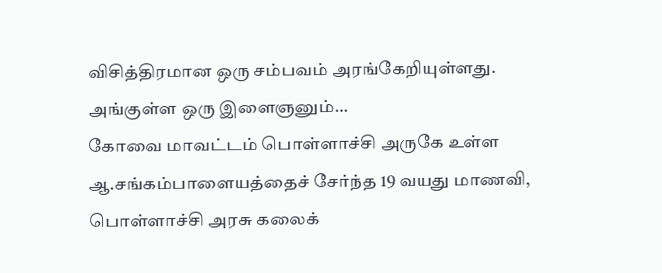விசித்திரமான ஒரு சம்பவம் அரங்கேறியுள்ளது. அங்குள்ள ஒரு இளைஞனும்…
கோவை மாவட்டம் பொள்ளாச்சி அருகே உள்ள ஆ.சங்கம்பாளையத்தைச் சேர்ந்த 19 வயது மாணவி, பொள்ளாச்சி அரசு கலைக்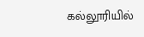கல்லூரியில்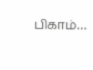பிகாம்…